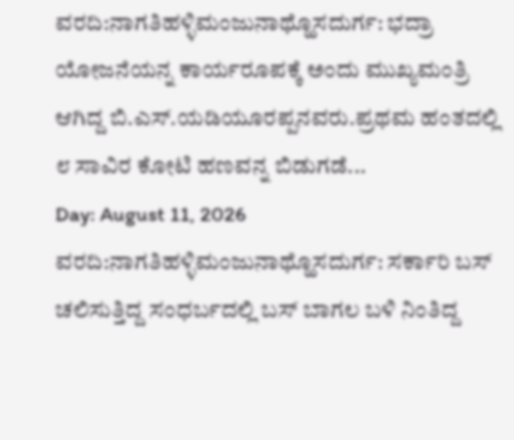ವರದಿ:ನಾಗತಿಹಳ್ಳಿಮಂಜುನಾಥ್ಹೊಸದುರ್ಗ: ಭದ್ರಾ ಯೋಜನೆಯನ್ನ ಕಾರ್ಯರೂಪಕ್ಕೆ ಅಂದು ಮುಖ್ಯಮಂತ್ರಿ ಆಗಿದ್ದ ಬಿ.ಎಸ್.ಯಡಿಯೂರಪ್ಪನವರು.ಪ್ರಥಮ ಹಂತದಲ್ಲಿ ೮ ಸಾವಿರ ಕೋಟಿ ಹಣವನ್ನ ಬಿಡುಗಡೆ...
Day: August 11, 2026
ವರದಿ:ನಾಗತಿಹಳ್ಳಿಮಂಜುನಾಥ್ಹೊಸದುರ್ಗ: ಸರ್ಕಾರಿ ಬಸ್ ಚಲಿಸುತ್ತಿದ್ದ ಸಂಧರ್ಬದಲ್ಲಿ ಬಸ್ ಬಾಗಲ ಬಳಿ ನಿಂತಿದ್ದ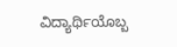ವಿದ್ಯಾರ್ಥಿಯೊಬ್ಬ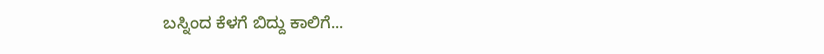ಬಸ್ನಿಂದ ಕೆಳಗೆ ಬಿದ್ದು ಕಾಲಿಗೆ...